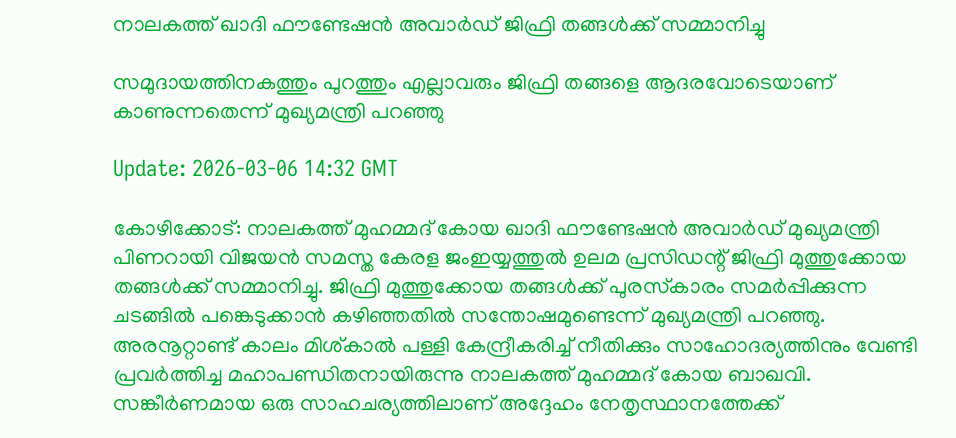നാലകത്ത് ഖാദി ഫൗണ്ടേഷൻ അവാർഡ് ജിഫ്രി തങ്ങൾക്ക് സമ്മാനിച്ചു

സമുദായത്തിനകത്തും പുറത്തും എല്ലാവരും ജിഫ്രി തങ്ങളെ ആദരവോടെയാണ് കാണുന്നതെന്ന് മുഖ്യമന്ത്രി പറഞ്ഞു

Update: 2026-03-06 14:32 GMT

കോഴിക്കോട്: നാലകത്ത് മുഹമ്മദ് കോയ ഖാദി ഫൗണ്ടേഷൻ അവാർഡ് മുഖ്യമന്ത്രി പിണറായി വിജയൻ സമസ്ത കേരള ജംഇയ്യത്തുൽ ഉലമ പ്രസിഡന്റ് ജിഫ്രി മുത്തുക്കോയ തങ്ങൾക്ക് സമ്മാനിച്ചു. ജിഫ്രി മുത്തുക്കോയ തങ്ങൾക്ക് പുരസ്‌കാരം സമർപ്പിക്കുന്ന ചടങ്ങിൽ പങ്കെടുക്കാൻ കഴിഞ്ഞതിൽ സന്തോഷമുണ്ടെന്ന് മുഖ്യമന്ത്രി പറഞ്ഞു. അരനൂറ്റാണ്ട് കാലം മിശ്കാൽ പള്ളി കേന്ദ്രീകരിച്ച് നീതിക്കും സാഹോദര്യത്തിനും വേണ്ടി പ്രവർത്തിച്ച മഹാപണ്ഡിതനായിരുന്നു നാലകത്ത് മുഹമ്മദ് കോയ ബാഖവി. സങ്കീർണമായ ഒരു സാഹചര്യത്തിലാണ് അദ്ദേഹം നേതൃസ്ഥാനത്തേക്ക്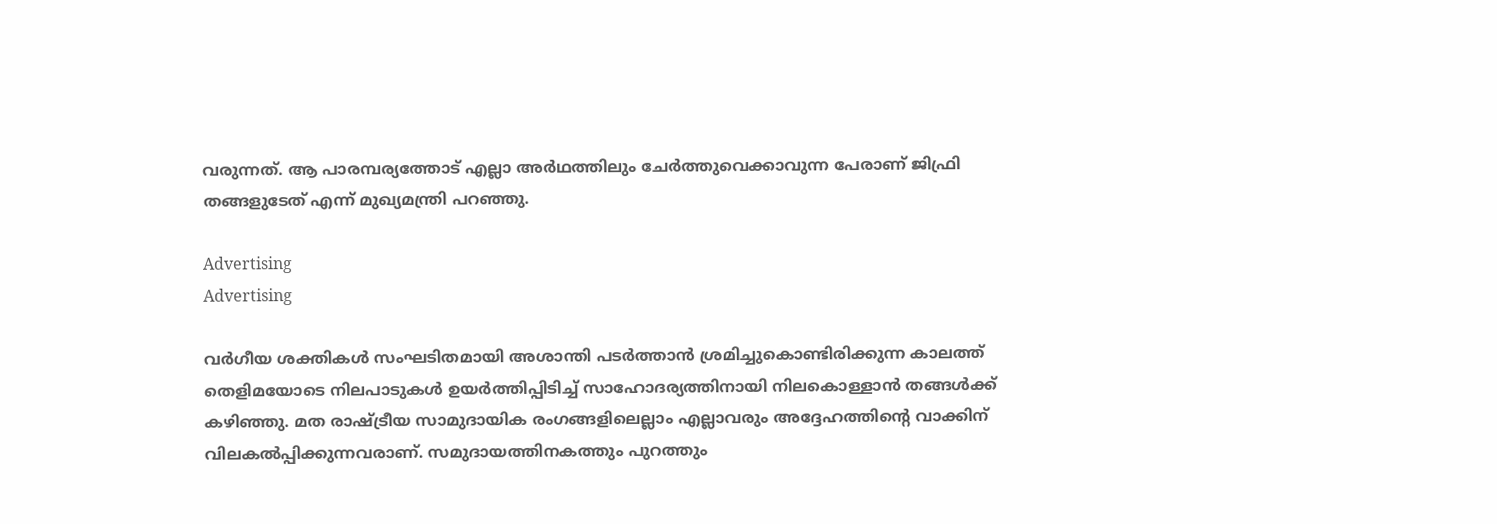വരുന്നത്. ആ പാരമ്പര്യത്തോട് എല്ലാ അർഥത്തിലും ചേർത്തുവെക്കാവുന്ന പേരാണ് ജിഫ്രി തങ്ങളുടേത് എന്ന് മുഖ്യമന്ത്രി പറഞ്ഞു.

Advertising
Advertising

വർഗീയ ശക്തികൾ സംഘടിതമായി അശാന്തി പടർത്താൻ ശ്രമിച്ചുകൊണ്ടിരിക്കുന്ന കാലത്ത് തെളിമയോടെ നിലപാടുകൾ ഉയർത്തിപ്പിടിച്ച് സാഹോദര്യത്തിനായി നിലകൊള്ളാൻ തങ്ങൾക്ക് കഴിഞ്ഞു. മത രാഷ്ട്രീയ സാമുദായിക രംഗങ്ങളിലെല്ലാം എല്ലാവരും അദ്ദേഹത്തിന്റെ വാക്കിന് വിലകൽപ്പിക്കുന്നവരാണ്. സമുദായത്തിനകത്തും പുറത്തും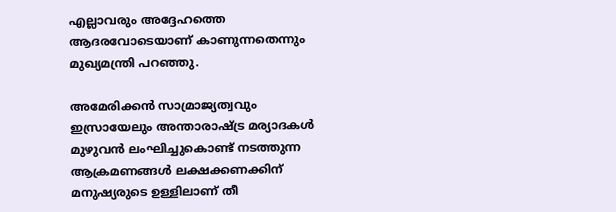എല്ലാവരും അദ്ദേഹത്തെ ആദരവോടെയാണ് കാണുന്നതെന്നും മുഖ്യമന്ത്രി പറഞ്ഞു.

അമേരിക്കൻ സാമ്രാജ്യത്വവും ഇസ്രായേലും അന്താരാഷ്ട്ര മര്യാദകൾ മുഴുവൻ ലംഘിച്ചുകൊണ്ട് നടത്തുന്ന ആക്രമണങ്ങൾ ലക്ഷക്കണക്കിന് മനുഷ്യരുടെ ഉള്ളിലാണ് തീ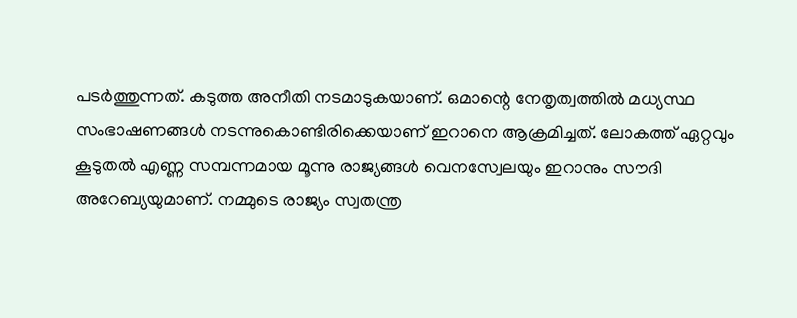പടർത്തുന്നത്. കടുത്ത അനീതി നടമാടുകയാണ്. ഒമാന്റെ നേതൃത്വത്തിൽ മധ്യസ്ഥ സംഭാഷണങ്ങൾ നടന്നുകൊണ്ടിരിക്കെയാണ് ഇറാനെ ആക്രമിച്ചത്. ലോകത്ത് ഏറ്റവും കൂടുതൽ എണ്ണ സമ്പന്നമായ മൂന്നു രാജ്യങ്ങൾ വെനസ്വേലയും ഇറാനും സൗദി അറേബ്യയുമാണ്. നമ്മുടെ രാജ്യം സ്വതന്ത്ര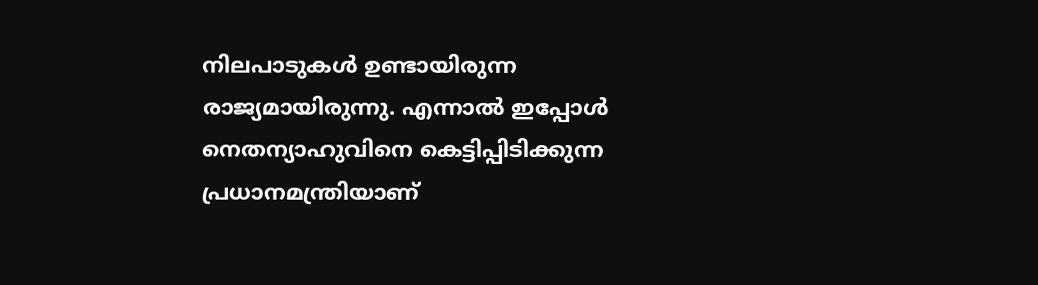നിലപാടുകൾ ഉണ്ടായിരുന്ന രാജ്യമായിരുന്നു. എന്നാൽ ഇപ്പോൾ നെതന്യാഹുവിനെ കെട്ടിപ്പിടിക്കുന്ന പ്രധാനമന്ത്രിയാണ്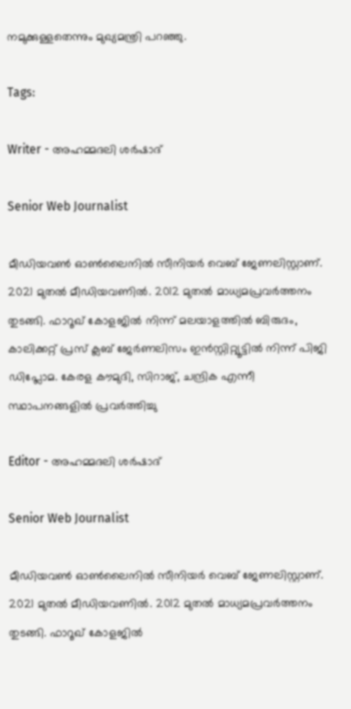നമുക്കുള്ളതെന്നും മുഖ്യമന്ത്രി പറഞ്ഞു.

Tags:

Writer - അഹമ്മദലി ശര്‍ഷാദ്

Senior Web Journalist

മീഡിയവൺ ഓൺലൈനിൽ സീനിയർ വെബ് ജേണലിസ്റ്റാണ്. 2021 മുതൽ മീഡിയവണിൽ. 2012 മുതൽ മാധ്യമപ്രവർത്തനം തുടങ്ങി. ഫാറൂഖ് കോളജിൽ നിന്ന് മലയാളത്തിൽ ബിരുദം, കാലിക്കറ്റ് പ്രസ് ക്ലബ് ജേർണലിസം ഇൻസ്റ്റിറ്റ്യൂട്ടിൽ നിന്ന് പിജി ഡിപ്ലോമ. കേരള കൗമുദി, സിറാജ്, ചന്ദ്രിക എന്നീ സ്ഥാപനങ്ങളിൽ പ്രവർത്തിച്ചു

Editor - അഹമ്മദലി ശര്‍ഷാദ്

Senior Web Journalist

മീഡിയവൺ ഓൺലൈനിൽ സീനിയർ വെബ് ജേണലിസ്റ്റാണ്. 2021 മുതൽ മീഡിയവണിൽ. 2012 മുതൽ മാധ്യമപ്രവർത്തനം തുടങ്ങി. ഫാറൂഖ് കോളജിൽ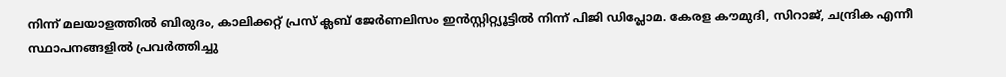നിന്ന് മലയാളത്തിൽ ബിരുദം, കാലിക്കറ്റ് പ്രസ് ക്ലബ് ജേർണലിസം ഇൻസ്റ്റിറ്റ്യൂട്ടിൽ നിന്ന് പിജി ഡിപ്ലോമ. കേരള കൗമുദി, സിറാജ്, ചന്ദ്രിക എന്നീ സ്ഥാപനങ്ങളിൽ പ്രവർത്തിച്ചു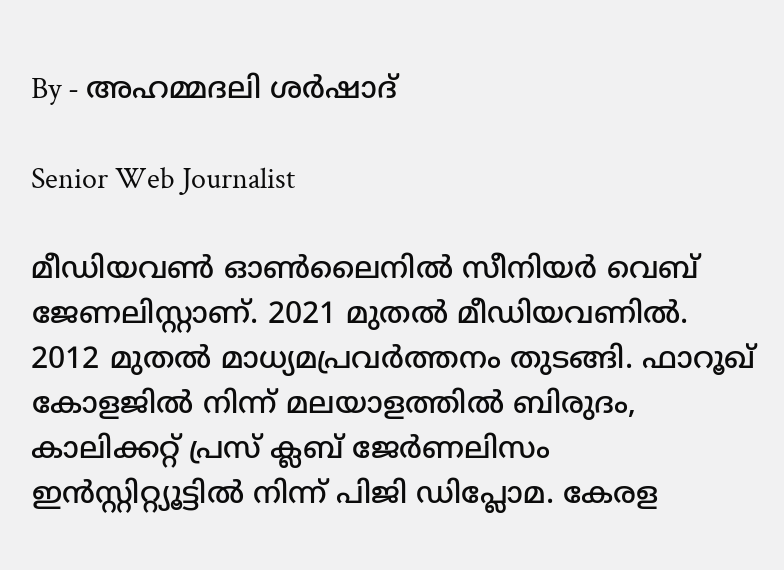By - അഹമ്മദലി ശര്‍ഷാദ്

Senior Web Journalist

മീഡിയവൺ ഓൺലൈനിൽ സീനിയർ വെബ് ജേണലിസ്റ്റാണ്. 2021 മുതൽ മീഡിയവണിൽ. 2012 മുതൽ മാധ്യമപ്രവർത്തനം തുടങ്ങി. ഫാറൂഖ് കോളജിൽ നിന്ന് മലയാളത്തിൽ ബിരുദം, കാലിക്കറ്റ് പ്രസ് ക്ലബ് ജേർണലിസം ഇൻസ്റ്റിറ്റ്യൂട്ടിൽ നിന്ന് പിജി ഡിപ്ലോമ. കേരള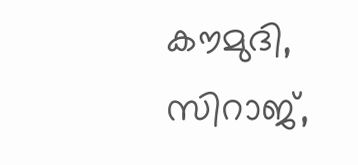കൗമുദി, സിറാജ്,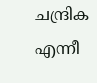ചന്ദ്രിക എന്നീ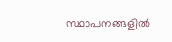സ്ഥാപനങ്ങളിൽ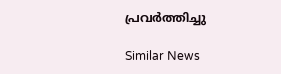പ്രവർത്തിച്ചു

Similar News